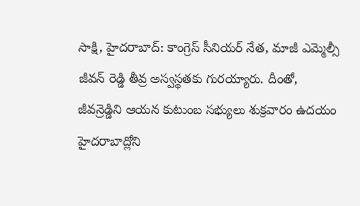సాక్షి, హైదరాబాద్: కాంగ్రెస్ సీనియర్ నేత, మాజీ ఎమ్మెల్సీ జీవన్ రెడ్డి తీవ్ర అస్వస్థతకు గురయ్యారు. దీంతో, జీవన్రెడ్డిని ఆయన కుటుంబ సభ్యులు శుక్రవారం ఉదయం హైదరాబాద్లోని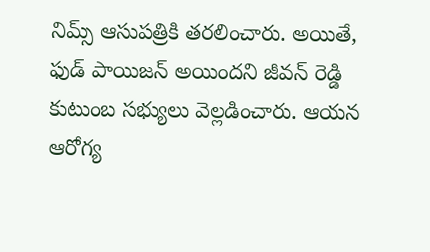నిమ్స్ ఆసుపత్రికి తరలించారు. అయితే, ఫుడ్ పాయిజన్ అయిందని జీవన్ రెడ్డి కుటుంబ సభ్యులు వెల్లడించారు. ఆయన ఆరోగ్య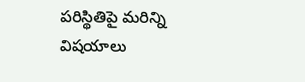పరిస్థితిపై మరిన్ని విషయాలు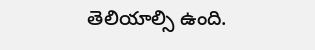తెలియాల్సి ఉంది.